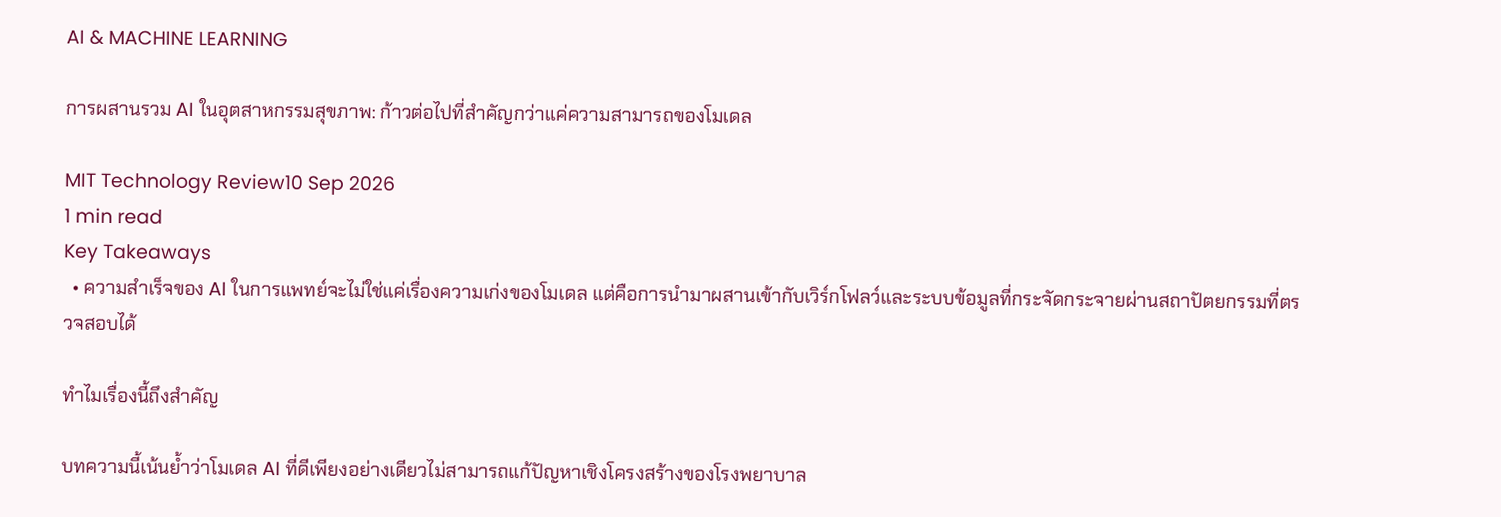AI & MACHINE LEARNING

การผสานรวม AI ในอุตสาหกรรมสุขภาพ: ก้าวต่อไปที่สำคัญกว่าแค่ความสามารถของโมเดล

MIT Technology Review10 Sep 2026
1 min read
Key Takeaways
  • ความสำเร็จของ AI ในการแพทย์จะไม่ใช่แค่เรื่องความเก่งของโมเดล แต่คือการนำมาผสานเข้ากับเวิร์กโฟลว์และระบบข้อมูลที่กระจัดกระจายผ่านสถาปัตยกรรมที่ตรวจสอบได้

ทำไมเรื่องนี้ถึงสำคัญ

บทความนี้เน้นย้ำว่าโมเดล AI ที่ดีเพียงอย่างเดียวไม่สามารถแก้ปัญหาเชิงโครงสร้างของโรงพยาบาล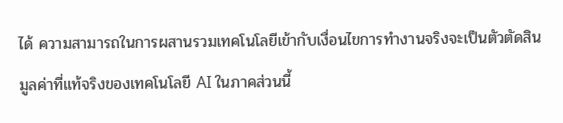ได้ ความสามารถในการผสานรวมเทคโนโลยีเข้ากับเงื่อนไขการทำงานจริงจะเป็นตัวตัดสินมูลค่าที่แท้จริงของเทคโนโลยี AI ในภาคส่วนนี้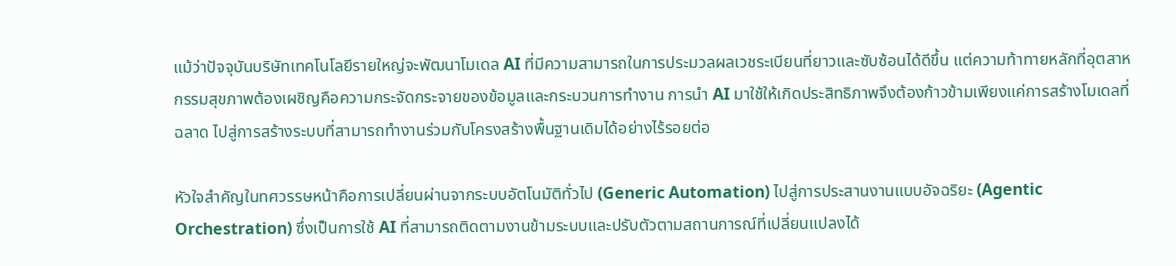แม้ว่าปัจจุบันบริษัทเทคโนโลยีรายใหญ่จะพัฒนาโมเดล AI ที่มีความสามารถในการประมวลผลเวชระเบียนที่ยาวและซับซ้อนได้ดีขึ้น แต่ความท้าทายหลักที่อุตสาหกรรมสุขภาพต้องเผชิญคือความกระจัดกระจายของข้อมูลและกระบวนการทำงาน การนำ AI มาใช้ให้เกิดประสิทธิภาพจึงต้องก้าวข้ามเพียงแค่การสร้างโมเดลที่ฉลาด ไปสู่การสร้างระบบที่สามารถทำงานร่วมกับโครงสร้างพื้นฐานเดิมได้อย่างไร้รอยต่อ

หัวใจสำคัญในทศวรรษหน้าคือการเปลี่ยนผ่านจากระบบอัตโนมัติทั่วไป (Generic Automation) ไปสู่การประสานงานแบบอัจฉริยะ (Agentic Orchestration) ซึ่งเป็นการใช้ AI ที่สามารถติดตามงานข้ามระบบและปรับตัวตามสถานการณ์ที่เปลี่ยนแปลงได้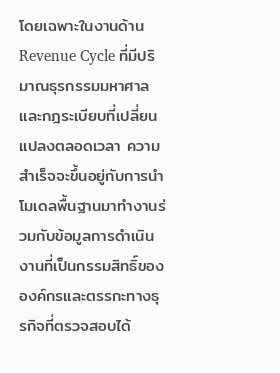โดยเฉพาะในงานด้าน Revenue Cycle ที่มีปริมาณธุรกรรมมหาศาลและกฎระเบียบที่เปลี่ยนแปลงตลอดเวลา ความสำเร็จจะขึ้นอยู่กับการนำโมเดลพื้นฐานมาทำงานร่วมกับข้อมูลการดำเนินงานที่เป็นกรรมสิทธิ์ขององค์กรและตรรกะทางธุรกิจที่ตรวจสอบได้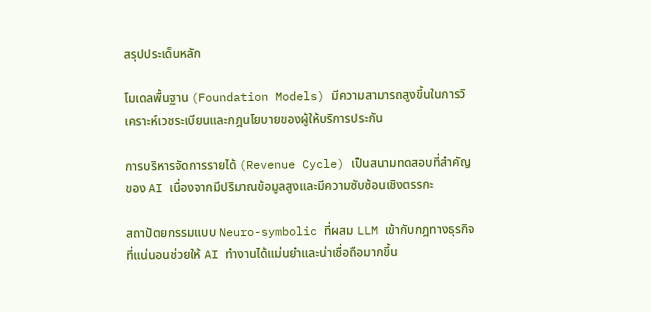สรุปประเด็นหลัก

โมเดลพื้นฐาน (Foundation Models) มีความสามารถสูงขึ้นในการวิเคราะห์เวชระเบียนและกฎนโยบายของผู้ให้บริการประกัน

การบริหารจัดการรายได้ (Revenue Cycle) เป็นสนามทดสอบที่สำคัญของ AI เนื่องจากมีปริมาณข้อมูลสูงและมีความซับซ้อนเชิงตรรกะ

สถาปัตยกรรมแบบ Neuro-symbolic ที่ผสม LLM เข้ากับกฎทางธุรกิจที่แน่นอนช่วยให้ AI ทำงานได้แม่นยำและน่าเชื่อถือมากขึ้น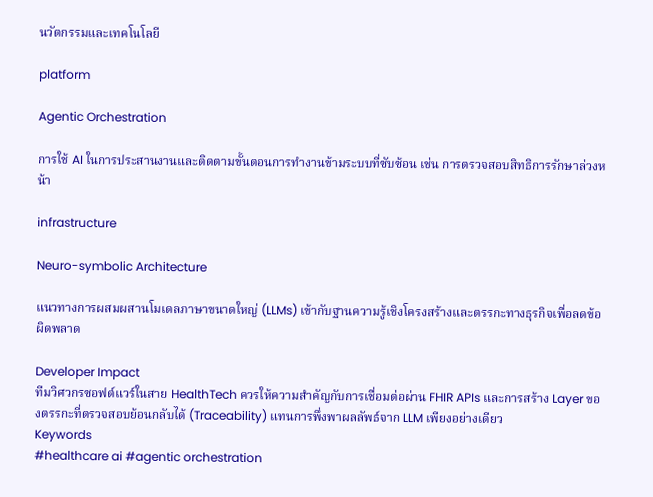นวัตกรรมและเทคโนโลยี

platform

Agentic Orchestration

การใช้ AI ในการประสานงานและติดตามขั้นตอนการทำงานข้ามระบบที่ซับซ้อน เช่น การตรวจสอบสิทธิการรักษาล่วงหน้า

infrastructure

Neuro-symbolic Architecture

แนวทางการผสมผสานโมเดลภาษาขนาดใหญ่ (LLMs) เข้ากับฐานความรู้เชิงโครงสร้างและตรรกะทางธุรกิจเพื่อลดข้อผิดพลาด

Developer Impact
ทีมวิศวกรซอฟต์แวร์ในสาย HealthTech ควรให้ความสำคัญกับการเชื่อมต่อผ่าน FHIR APIs และการสร้าง Layer ของตรรกะที่ตรวจสอบย้อนกลับได้ (Traceability) แทนการพึ่งพาผลลัพธ์จาก LLM เพียงอย่างเดียว
Keywords
#healthcare ai #agentic orchestration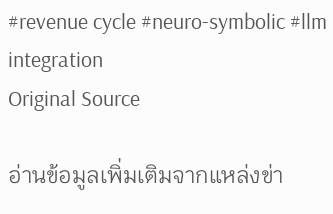#revenue cycle #neuro-symbolic #llm integration
Original Source

อ่านข้อมูลเพิ่มเติมจากแหล่งข่า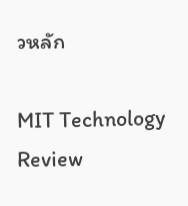วหลัก

MIT Technology Review